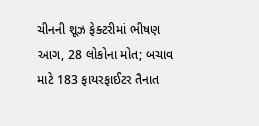ચીનની શૂઝ ફેક્ટરીમાં ભીષણ આગ, 28 લોકોના મોત; બચાવ માટે 183 ફાયરફાઈટર તૈનાત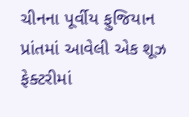ચીનના પૂર્વીય ફુજિયાન પ્રાંતમાં આવેલી એક શૂઝ ફેક્ટરીમાં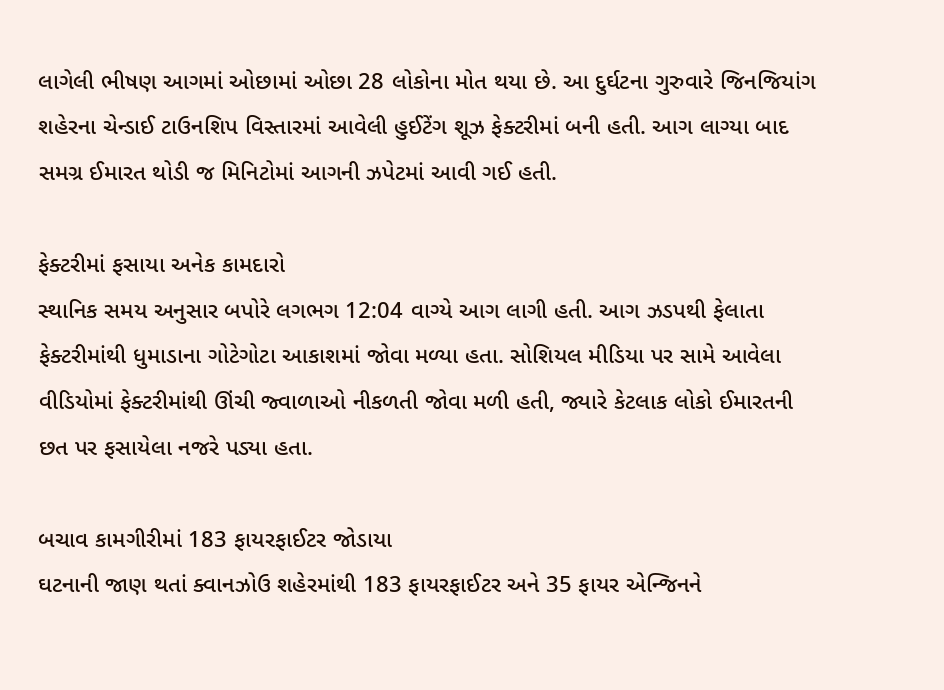લાગેલી ભીષણ આગમાં ઓછામાં ઓછા 28 લોકોના મોત થયા છે. આ દુર્ઘટના ગુરુવારે જિનજિયાંગ શહેરના ચેન્ડાઈ ટાઉનશિપ વિસ્તારમાં આવેલી હુઈટેંગ શૂઝ ફેક્ટરીમાં બની હતી. આગ લાગ્યા બાદ સમગ્ર ઈમારત થોડી જ મિનિટોમાં આગની ઝપેટમાં આવી ગઈ હતી.

ફેક્ટરીમાં ફસાયા અનેક કામદારો
સ્થાનિક સમય અનુસાર બપોરે લગભગ 12:04 વાગ્યે આગ લાગી હતી. આગ ઝડપથી ફેલાતા ફેક્ટરીમાંથી ધુમાડાના ગોટેગોટા આકાશમાં જોવા મળ્યા હતા. સોશિયલ મીડિયા પર સામે આવેલા વીડિયોમાં ફેક્ટરીમાંથી ઊંચી જ્વાળાઓ નીકળતી જોવા મળી હતી, જ્યારે કેટલાક લોકો ઈમારતની છત પર ફસાયેલા નજરે પડ્યા હતા.

બચાવ કામગીરીમાં 183 ફાયરફાઈટર જોડાયા
ઘટનાની જાણ થતાં ક્વાનઝોઉ શહેરમાંથી 183 ફાયરફાઈટર અને 35 ફાયર એન્જિનને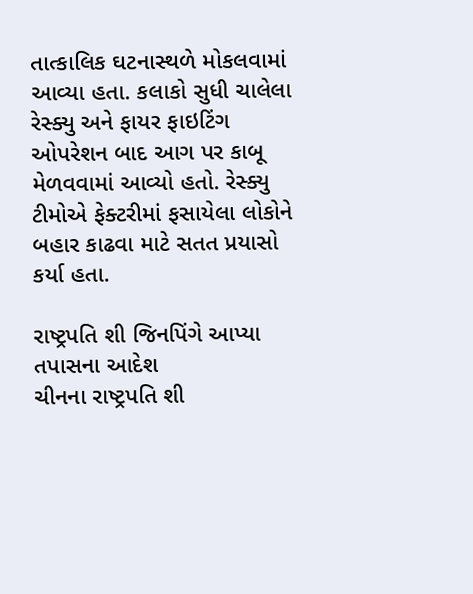તાત્કાલિક ઘટનાસ્થળે મોકલવામાં આવ્યા હતા. કલાકો સુધી ચાલેલા રેસ્ક્યુ અને ફાયર ફાઇટિંગ ઓપરેશન બાદ આગ પર કાબૂ મેળવવામાં આવ્યો હતો. રેસ્ક્યુ ટીમોએ ફેક્ટરીમાં ફસાયેલા લોકોને બહાર કાઢવા માટે સતત પ્રયાસો કર્યા હતા.

રાષ્ટ્રપતિ શી જિનપિંગે આપ્યા તપાસના આદેશ
ચીનના રાષ્ટ્રપતિ શી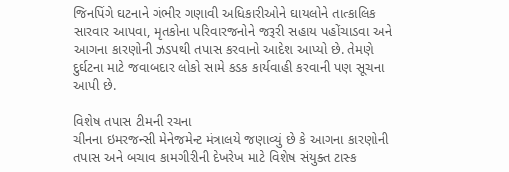જિનપિંગે ઘટનાને ગંભીર ગણાવી અધિકારીઓને ઘાયલોને તાત્કાલિક સારવાર આપવા, મૃતકોના પરિવારજનોને જરૂરી સહાય પહોંચાડવા અને આગના કારણોની ઝડપથી તપાસ કરવાનો આદેશ આપ્યો છે. તેમણે દુર્ઘટના માટે જવાબદાર લોકો સામે કડક કાર્યવાહી કરવાની પણ સૂચના આપી છે.

વિશેષ તપાસ ટીમની રચના
ચીનના ઇમરજન્સી મેનેજમેન્ટ મંત્રાલયે જણાવ્યું છે કે આગના કારણોની તપાસ અને બચાવ કામગીરીની દેખરેખ માટે વિશેષ સંયુક્ત ટાસ્ક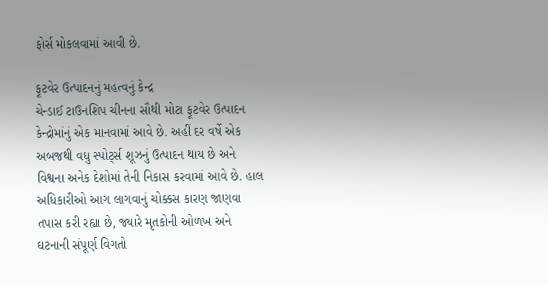ફોર્સ મોકલવામાં આવી છે.

ફૂટવેર ઉત્પાદનનું મહત્વનું કેન્દ્ર
ચેન્ડાઈ ટાઉનશિપ ચીનના સૌથી મોટા ફૂટવેર ઉત્પાદન કેન્દ્રોમાંનું એક માનવામાં આવે છે. અહીં દર વર્ષે એક અબજથી વધુ સ્પોર્ટ્સ શૂઝનું ઉત્પાદન થાય છે અને વિશ્વના અનેક દેશોમાં તેની નિકાસ કરવામાં આવે છે. હાલ અધિકારીઓ આગ લાગવાનું ચોક્કસ કારણ જાણવા તપાસ કરી રહ્યા છે, જ્યારે મૃતકોની ઓળખ અને ઘટનાની સંપૂર્ણ વિગતો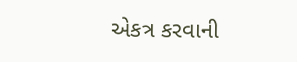એકત્ર કરવાની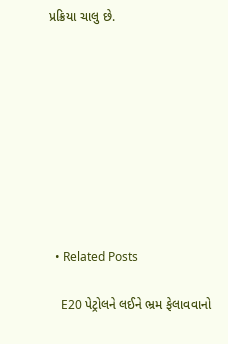પ્રક્રિયા ચાલુ છે.









  • Related Posts

    E20 પેટ્રોલને લઈને ભ્રમ ફેલાવવાનો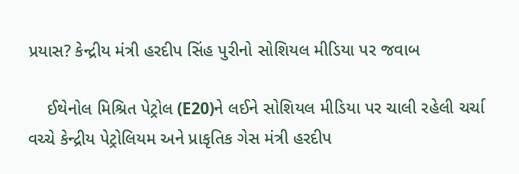પ્રયાસ? કેન્દ્રીય મંત્રી હરદીપ સિંહ પુરીનો સોશિયલ મીડિયા પર જવાબ

    ઈથેનોલ મિશ્રિત પેટ્રોલ (E20)ને લઈને સોશિયલ મીડિયા પર ચાલી રહેલી ચર્ચા વચ્ચે કેન્દ્રીય પેટ્રોલિયમ અને પ્રાકૃતિક ગેસ મંત્રી હરદીપ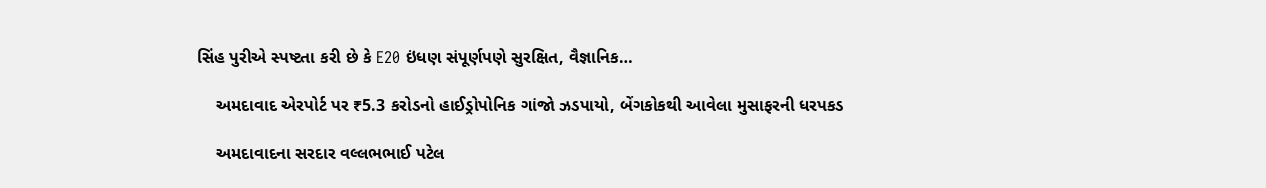સિંહ પુરીએ સ્પષ્ટતા કરી છે કે E20 ઇંધણ સંપૂર્ણપણે સુરક્ષિત, વૈજ્ઞાનિક…

    અમદાવાદ એરપોર્ટ પર ₹5.3 કરોડનો હાઈડ્રોપોનિક ગાંજો ઝડપાયો, બેંગકોકથી આવેલા મુસાફરની ધરપકડ

    અમદાવાદના સરદાર વલ્લભભાઈ પટેલ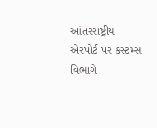આંતરરાષ્ટ્રીય એરપોર્ટ પર કસ્ટમ્સ વિભાગે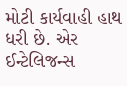મોટી કાર્યવાહી હાથ ધરી છે. એર ઈન્ટેલિજન્સ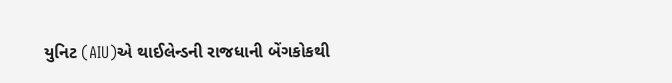યુનિટ (AIU)એ થાઈલેન્ડની રાજધાની બેંગકોકથી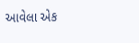આવેલા એક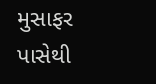મુસાફર પાસેથી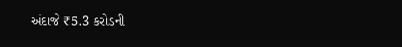અંદાજે ₹5.3 કરોડની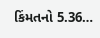કિંમતનો 5.36…